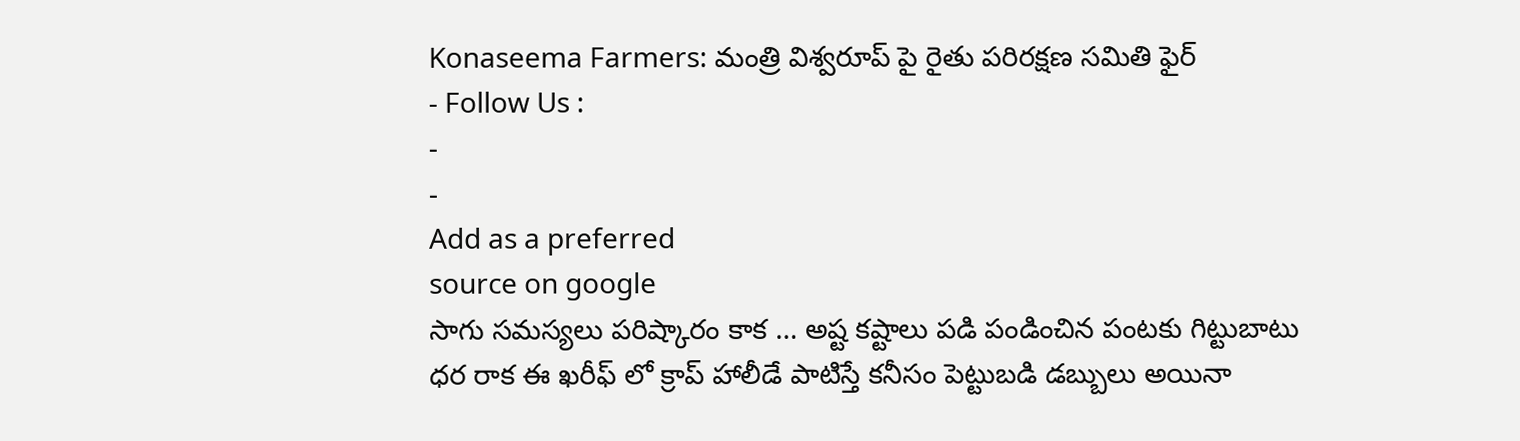Konaseema Farmers: మంత్రి విశ్వరూప్ పై రైతు పరిరక్షణ సమితి ఫైర్
- Follow Us :
-
-
Add as a preferred
source on google
సాగు సమస్యలు పరిష్కారం కాక … అష్ట కష్టాలు పడి పండించిన పంటకు గిట్టుబాటు ధర రాక ఈ ఖరీఫ్ లో క్రాప్ హాలీడే పాటిస్తే కనీసం పెట్టుబడి డబ్బులు అయినా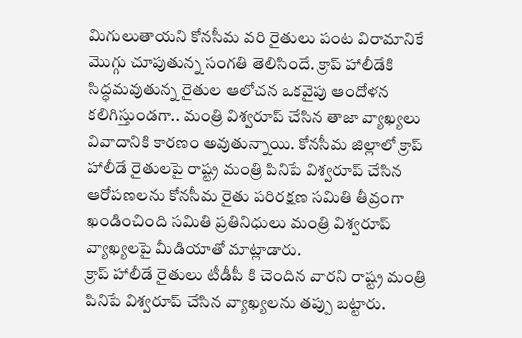మిగులుతాయని కోనసీమ వరి రైతులు పంట విరామానికే మొగ్గు చూపుతున్న సంగతి తెలిసిందే. క్రాప్ హాలీడేకి సిద్ధమవుతున్న రైతుల ఆలోచన ఒకవైపు ఆందోళన కలిగిస్తుండగా.. మంత్రి విశ్వరూప్ చేసిన తాజా వ్యాఖ్యలు వివాదానికి కారణం అవుతున్నాయి. కోనసీమ జిల్లాలో క్రాప్ హాలీడే రైతులపై రాష్ట్ర మంత్రి పినిపే విశ్వరూప్ చేసిన ఆరోపణలను కోనసీమ రైతు పరిరక్షణ సమితి తీవ్రంగా ఖండించింది సమితి ప్రతినిధులు మంత్రి విశ్వరూప్ వ్యాఖ్యలపై మీడియాతో మాట్లాడారు.
క్రాప్ హాలీడే రైతులు టీడీపీ కి చెందిన వారని రాష్ట్ర మంత్రి పినిపే విశ్వరూప్ చేసిన వ్యాఖ్యలను తప్పు బట్టారు.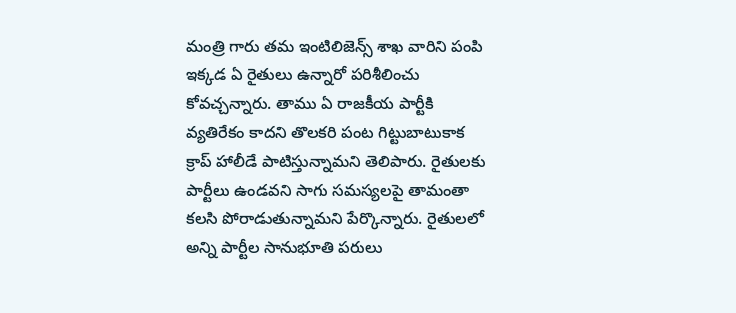మంత్రి గారు తమ ఇంటిలిజెన్స్ శాఖ వారిని పంపి ఇక్కడ ఏ రైతులు ఉన్నారో పరిశీలించు కోవచ్చన్నారు. తాము ఏ రాజకీయ పార్టీకి వ్యతిరేకం కాదని తొలకరి పంట గిట్టుబాటుకాక క్రాప్ హాలీడే పాటిస్తున్నామని తెలిపారు. రైతులకు పార్టీలు ఉండవని సాగు సమస్యలపై తామంతా కలసి పోరాడుతున్నామని పేర్కొన్నారు. రైతులలో అన్ని పార్టీల సానుభూతి పరులు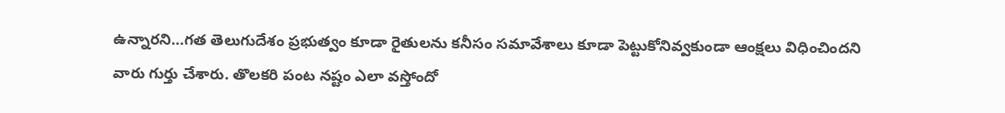ఉన్నారని…గత తెలుగుదేశం ప్రభుత్వం కూడా రైతులను కనీసం సమావేశాలు కూడా పెట్టుకోనివ్వకుండా ఆంక్షలు విధించిందని వారు గుర్తు చేశారు. తొలకరి పంట నష్టం ఎలా వస్తోందో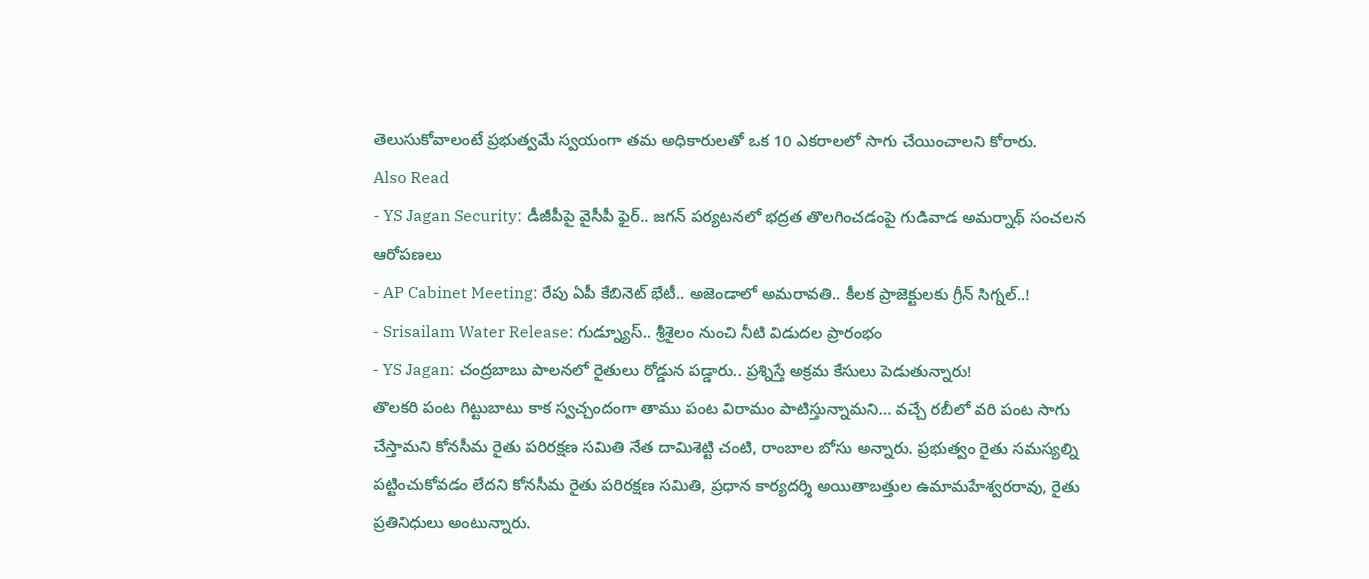తెలుసుకోవాలంటే ప్రభుత్వమే స్వయంగా తమ అధికారులతో ఒక 10 ఎకరాలలో సాగు చేయించాలని కోరారు.
Also Read
- YS Jagan Security: డీజీపీపై వైసీపీ ఫైర్.. జగన్ పర్యటనలో భద్రత తొలగించడంపై గుడివాడ అమర్నాథ్ సంచలన ఆరోపణలు
- AP Cabinet Meeting: రేపు ఏపీ కేబినెట్ భేటీ.. అజెండాలో అమరావతి.. కీలక ప్రాజెక్టులకు గ్రీన్ సిగ్నల్..!
- Srisailam Water Release: గుడ్న్యూస్.. శ్రీశైలం నుంచి నీటి విడుదల ప్రారంభం
- YS Jagan: చంద్రబాబు పాలనలో రైతులు రోడ్డున పడ్డారు.. ప్రశ్నిస్తే అక్రమ కేసులు పెడుతున్నారు!
తొలకరి పంట గిట్టుబాటు కాక స్వచ్చందంగా తాము పంట విరామం పాటిస్తున్నామని… వచ్చే రబీలో వరి పంట సాగు చేస్తామని కోనసీమ రైతు పరిరక్షణ సమితి నేత దామిశెట్టి చంటి, రాంబాల బోసు అన్నారు. ప్రభుత్వం రైతు సమస్యల్ని పట్టించుకోవడం లేదని కోనసీమ రైతు పరిరక్షణ సమితి, ప్రధాన కార్యదర్శి అయితాబత్తుల ఉమామహేశ్వరరావు, రైతు ప్రతినిధులు అంటున్నారు.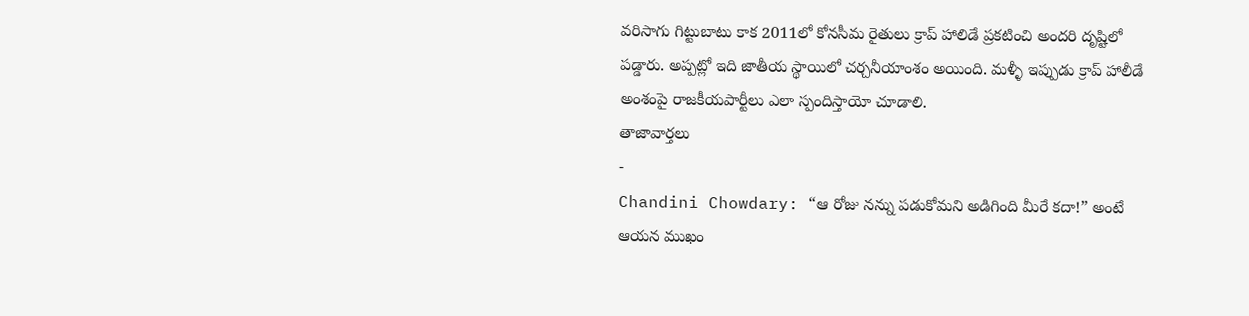వరిసాగు గిట్టుబాటు కాక 2011లో కోనసీమ రైతులు క్రాప్ హాలిడే ప్రకటించి అందరి దృష్టిలో పడ్డారు. అప్పట్లో ఇది జాతీయ స్థాయిలో చర్చనీయాంశం అయింది. మళ్ళీ ఇప్పుడు క్రాప్ హాలీడే అంశంపై రాజకీయపార్టీలు ఎలా స్పందిస్తాయో చూడాలి.
తాజావార్తలు
-
Chandini Chowdary: “ఆ రోజు నన్ను పడుకోమని అడిగింది మీరే కదా!” అంటే ఆయన ముఖం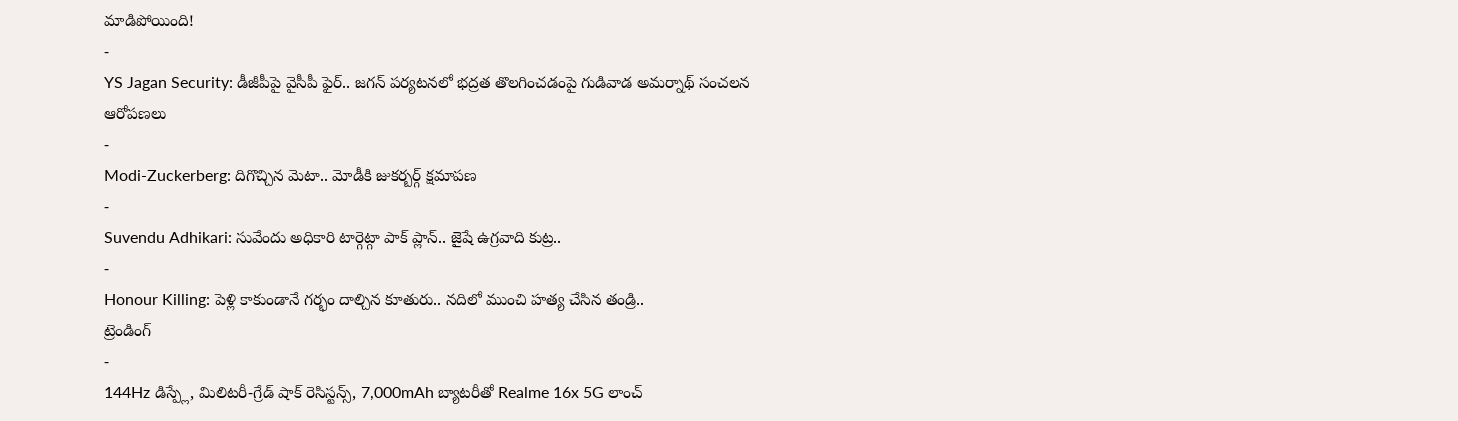మాడిపోయింది!
-
YS Jagan Security: డీజీపీపై వైసీపీ ఫైర్.. జగన్ పర్యటనలో భద్రత తొలగించడంపై గుడివాడ అమర్నాథ్ సంచలన ఆరోపణలు
-
Modi-Zuckerberg: దిగొచ్చిన మెటా.. మోడీకి జుకర్బర్గ్ క్షమాపణ
-
Suvendu Adhikari: సువేందు అధికారి టార్గెట్గా పాక్ ప్లాన్.. జైషే ఉగ్రవాది కుట్ర..
-
Honour Killing: పెళ్లి కాకుండానే గర్భం దాల్చిన కూతురు.. నదిలో ముంచి హత్య చేసిన తండ్రి..
ట్రెండింగ్
-
144Hz డిస్ప్లే, మిలిటరీ-గ్రేడ్ షాక్ రెసిస్టన్స్, 7,000mAh బ్యాటరీతో Realme 16x 5G లాంచ్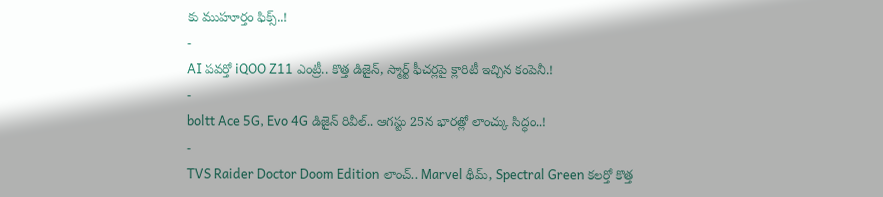కు ముహూర్తం ఫిక్స్..!
-
AI పవర్తో iQOO Z11 ఎంట్రీ.. కొత్త డిజైన్, స్మార్ట్ ఫీచర్లపై క్లారిటీ ఇచ్చిన కంపెనీ.!
-
boltt Ace 5G, Evo 4G డిజైన్ రివీల్.. ఆగస్టు 25న భారత్లో లాంచ్కు సిద్ధం..!
-
TVS Raider Doctor Doom Edition లాంచ్.. Marvel థీమ్, Spectral Green కలర్తో కొత్త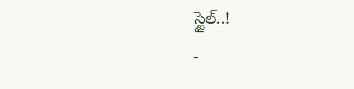స్టైల్..!
-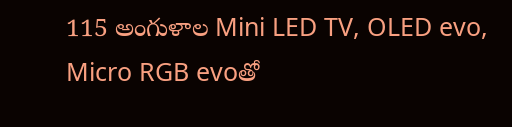115 అంగుళాల Mini LED TV, OLED evo, Micro RGB evoతో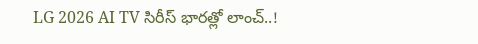LG 2026 AI TV సిరీస్ భారత్లో లాంచ్..!